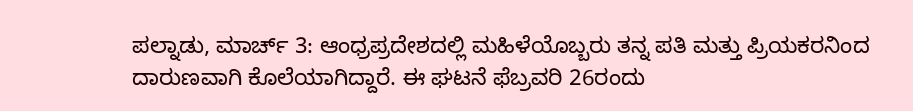ಪಲ್ನಾಡು, ಮಾರ್ಚ್ 3: ಆಂಧ್ರಪ್ರದೇಶದಲ್ಲಿ ಮಹಿಳೆಯೊಬ್ಬರು ತನ್ನ ಪತಿ ಮತ್ತು ಪ್ರಿಯಕರನಿಂದ ದಾರುಣವಾಗಿ ಕೊಲೆಯಾಗಿದ್ದಾರೆ. ಈ ಘಟನೆ ಫೆಬ್ರವರಿ 26ರಂದು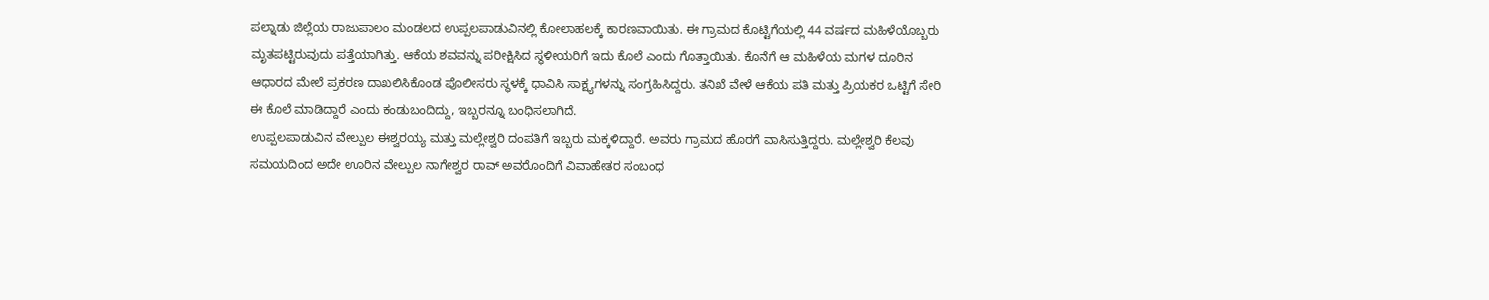ಪಲ್ನಾಡು ಜಿಲ್ಲೆಯ ರಾಜುಪಾಲಂ ಮಂಡಲದ ಉಪ್ಪಲಪಾಡುವಿನಲ್ಲಿ ಕೋಲಾಹಲಕ್ಕೆ ಕಾರಣವಾಯಿತು. ಈ ಗ್ರಾಮದ ಕೊಟ್ಟಿಗೆಯಲ್ಲಿ 44 ವರ್ಷದ ಮಹಿಳೆಯೊಬ್ಬರು ಮೃತಪಟ್ಟಿರುವುದು ಪತ್ತೆಯಾಗಿತ್ತು. ಆಕೆಯ ಶವವನ್ನು ಪರೀಕ್ಷಿಸಿದ ಸ್ಥಳೀಯರಿಗೆ ಇದು ಕೊಲೆ ಎಂದು ಗೊತ್ತಾಯಿತು. ಕೊನೆಗೆ ಆ ಮಹಿಳೆಯ ಮಗಳ ದೂರಿನ ಆಧಾರದ ಮೇಲೆ ಪ್ರಕರಣ ದಾಖಲಿಸಿಕೊಂಡ ಪೊಲೀಸರು ಸ್ಥಳಕ್ಕೆ ಧಾವಿಸಿ ಸಾಕ್ಷ್ಯಗಳನ್ನು ಸಂಗ್ರಹಿಸಿದ್ದರು. ತನಿಖೆ ವೇಳೆ ಆಕೆಯ ಪತಿ ಮತ್ತು ಪ್ರಿಯಕರ ಒಟ್ಟಿಗೆ ಸೇರಿ ಈ ಕೊಲೆ ಮಾಡಿದ್ದಾರೆ ಎಂದು ಕಂಡುಬಂದಿದ್ದು, ಇಬ್ಬರನ್ನೂ ಬಂಧಿಸಲಾಗಿದೆ.
ಉಪ್ಪಲಪಾಡುವಿನ ವೇಲ್ಪುಲ ಈಶ್ವರಯ್ಯ ಮತ್ತು ಮಲ್ಲೇಶ್ವರಿ ದಂಪತಿಗೆ ಇಬ್ಬರು ಮಕ್ಕಳಿದ್ದಾರೆ. ಅವರು ಗ್ರಾಮದ ಹೊರಗೆ ವಾಸಿಸುತ್ತಿದ್ದರು. ಮಲ್ಲೇಶ್ವರಿ ಕೆಲವು ಸಮಯದಿಂದ ಅದೇ ಊರಿನ ವೇಲ್ಪುಲ ನಾಗೇಶ್ವರ ರಾವ್ ಅವರೊಂದಿಗೆ ವಿವಾಹೇತರ ಸಂಬಂಧ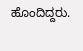ಹೊಂದಿದ್ದರು.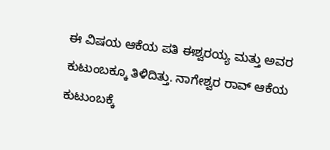ಈ ವಿಷಯ ಆಕೆಯ ಪತಿ ಈಶ್ವರಯ್ಯ ಮತ್ತು ಅವರ ಕುಟುಂಬಕ್ಕೂ ತಿಳಿದಿತ್ತು. ನಾಗೇಶ್ವರ ರಾವ್ ಆಕೆಯ ಕುಟುಂಬಕ್ಕೆ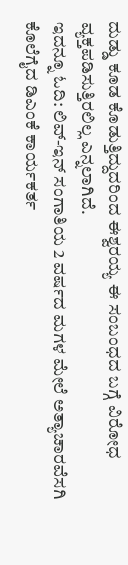ದುಡ್ಡು ಕೂಡ ಕೊಡುತ್ತಿದ್ದುದರಿಂದ ಈಶ್ವರಯ್ಯ ಈ ಸಂಬಂಧದ ಬಗ್ಗೆ ವಿರೋಧ ವ್ಯಕ್ತಪಡಿಸುತ್ತಿರಲಿಲ್ಲ ಎನ್ನಲಾಗಿದೆ.
ಇದನ್ನೂ ಓದಿ: ಲಿವ್-ಇನ್ ಸಂಗಾತಿಯ 2 ವರ್ಷದ ಮಗಳ ಮೇಲೆ ಅತ್ಯಾಚಾರವೆಸಗಿ ಕೊಲೆಗೈದ ಡಿಎಂಕೆ ಕಾರ್ಯಕರ್ತ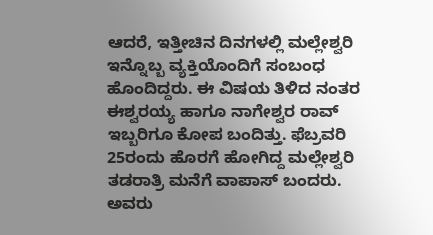ಆದರೆ, ಇತ್ತೀಚಿನ ದಿನಗಳಲ್ಲಿ ಮಲ್ಲೇಶ್ವರಿ ಇನ್ನೊಬ್ಬ ವ್ಯಕ್ತಿಯೊಂದಿಗೆ ಸಂಬಂಧ ಹೊಂದಿದ್ದರು. ಈ ವಿಷಯ ತಿಳಿದ ನಂತರ ಈಶ್ವರಯ್ಯ ಹಾಗೂ ನಾಗೇಶ್ವರ ರಾವ್ ಇಬ್ಬರಿಗೂ ಕೋಪ ಬಂದಿತ್ತು. ಫೆಬ್ರವರಿ 25ರಂದು ಹೊರಗೆ ಹೋಗಿದ್ದ ಮಲ್ಲೇಶ್ವರಿ ತಡರಾತ್ರಿ ಮನೆಗೆ ವಾಪಾಸ್ ಬಂದರು. ಅವರು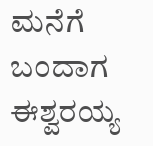ಮನೆಗೆ ಬಂದಾಗ ಈಶ್ವರಯ್ಯ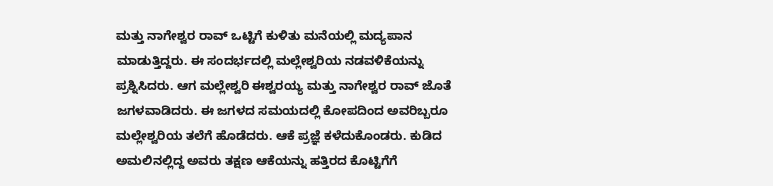ಮತ್ತು ನಾಗೇಶ್ವರ ರಾವ್ ಒಟ್ಟಿಗೆ ಕುಳಿತು ಮನೆಯಲ್ಲಿ ಮದ್ಯಪಾನ ಮಾಡುತ್ತಿದ್ದರು. ಈ ಸಂದರ್ಭದಲ್ಲಿ ಮಲ್ಲೇಶ್ವರಿಯ ನಡವಳಿಕೆಯನ್ನು ಪ್ರಶ್ನಿಸಿದರು. ಆಗ ಮಲ್ಲೇಶ್ವರಿ ಈಶ್ವರಯ್ಯ ಮತ್ತು ನಾಗೇಶ್ವರ ರಾವ್ ಜೊತೆ ಜಗಳವಾಡಿದರು. ಈ ಜಗಳದ ಸಮಯದಲ್ಲಿ ಕೋಪದಿಂದ ಅವರಿಬ್ಬರೂ ಮಲ್ಲೇಶ್ವರಿಯ ತಲೆಗೆ ಹೊಡೆದರು. ಆಕೆ ಪ್ರಜ್ಞೆ ಕಳೆದುಕೊಂಡರು. ಕುಡಿದ ಅಮಲಿನಲ್ಲಿದ್ದ ಅವರು ತಕ್ಷಣ ಆಕೆಯನ್ನು ಹತ್ತಿರದ ಕೊಟ್ಟಿಗೆಗೆ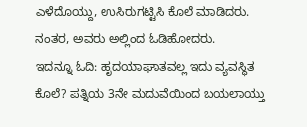ಎಳೆದೊಯ್ದು, ಉಸಿರುಗಟ್ಟಿಸಿ ಕೊಲೆ ಮಾಡಿದರು. ನಂತರ, ಅವರು ಅಲ್ಲಿಂದ ಓಡಿಹೋದರು.
ಇದನ್ನೂ ಓದಿ: ಹೃದಯಾಘಾತವಲ್ಲ ಇದು ವ್ಯವಸ್ಥಿತ ಕೊಲೆ? ಪತ್ನಿಯ 3ನೇ ಮದುವೆಯಿಂದ ಬಯಲಾಯ್ತು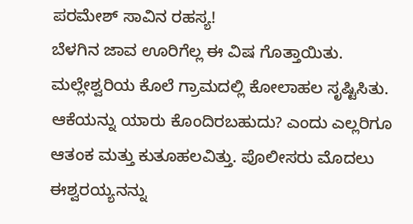ಪರಮೇಶ್ ಸಾವಿನ ರಹಸ್ಯ!
ಬೆಳಗಿನ ಜಾವ ಊರಿಗೆಲ್ಲ ಈ ವಿಷ ಗೊತ್ತಾಯಿತು. ಮಲ್ಲೇಶ್ವರಿಯ ಕೊಲೆ ಗ್ರಾಮದಲ್ಲಿ ಕೋಲಾಹಲ ಸೃಷ್ಟಿಸಿತು. ಆಕೆಯನ್ನು ಯಾರು ಕೊಂದಿರಬಹುದು? ಎಂದು ಎಲ್ಲರಿಗೂ ಆತಂಕ ಮತ್ತು ಕುತೂಹಲವಿತ್ತು. ಪೊಲೀಸರು ಮೊದಲು ಈಶ್ವರಯ್ಯನನ್ನು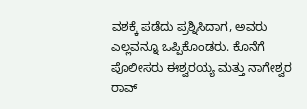ವಶಕ್ಕೆ ಪಡೆದು ಪ್ರಶ್ನಿಸಿದಾಗ, ಅವರು ಎಲ್ಲವನ್ನೂ ಒಪ್ಪಿಕೊಂಡರು. ಕೊನೆಗೆ ಪೊಲೀಸರು ಈಶ್ವರಯ್ಯ ಮತ್ತು ನಾಗೇಶ್ವರ ರಾವ್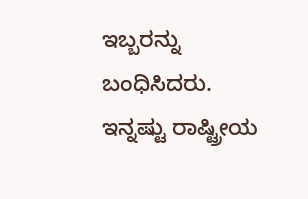ಇಬ್ಬರನ್ನು ಬಂಧಿಸಿದರು.
ಇನ್ನಷ್ಟು ರಾಷ್ಟ್ರೀಯ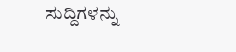ಸುದ್ದಿಗಳನ್ನು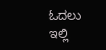ಓದಲು ಇಲ್ಲಿ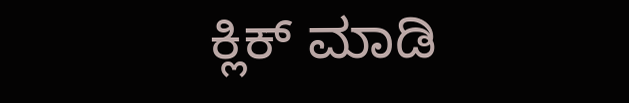ಕ್ಲಿಕ್ ಮಾಡಿ